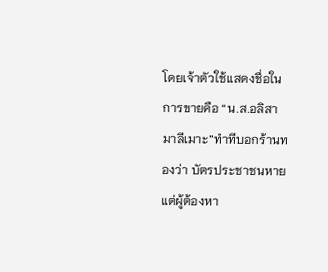โดยเจ้าตัวใช้แสดงชื่อในการขายคือ “น.ส.อลิสา มาลีเมาะ”ทำทีบอกร้านทองว่า บัตรประชาชนหาย แต่ผู้ต้องหา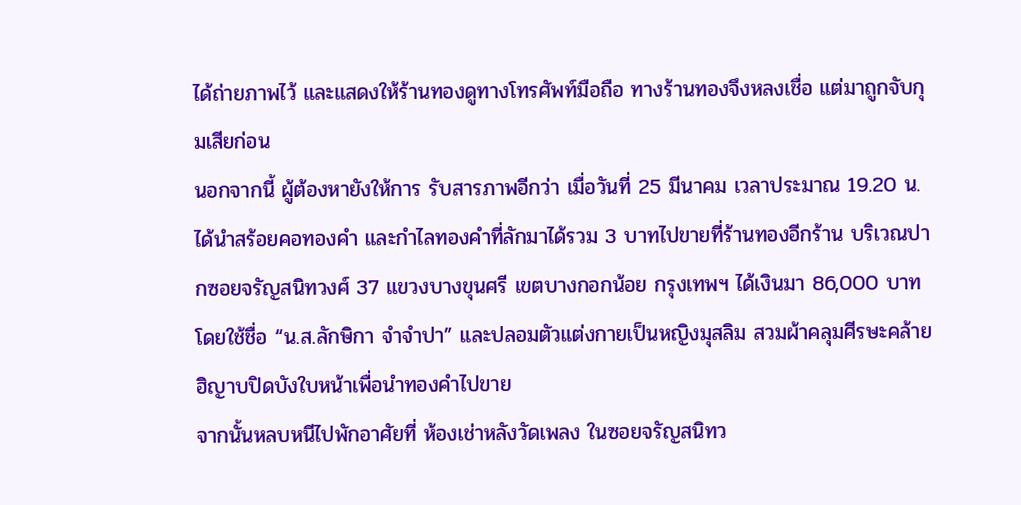ได้ถ่ายภาพไว้ และแสดงให้ร้านทองดูทางโทรศัพท์มือถือ ทางร้านทองจึงหลงเชื่อ แต่มาถูกจับกุมเสียก่อน
นอกจากนี้ ผู้ต้องหายังให้การ รับสารภาพอีกว่า เมื่อวันที่ 25 มีนาคม เวลาประมาณ 19.20 น. ได้นำสร้อยคอทองคำ และกำไลทองคำที่ลักมาได้รวม 3 บาทไปขายที่ร้านทองอีกร้าน บริเวณปากซอยจรัญสนิทวงศ์ 37 แขวงบางขุนศรี เขตบางกอกน้อย กรุงเทพฯ ได้เงินมา 86,000 บาท โดยใช้ชื่อ “น.ส.ลักษิกา จำจำปา” และปลอมตัวแต่งกายเป็นหญิงมุสลิม สวมผ้าคลุมศีรษะคล้ายฮิญาบปิดบังใบหน้าเพื่อนำทองคำไปขาย
จากนั้นหลบหนีไปพักอาศัยที่ ห้องเช่าหลังวัดเพลง ในซอยจรัญสนิทว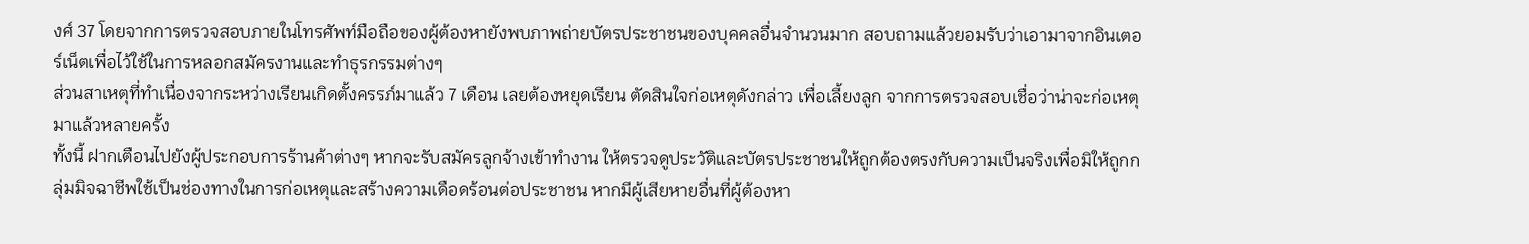งศ์ 37 โดยจากการตรวจสอบภายในโทรศัพท์มือถือของผู้ต้องหายังพบภาพถ่ายบัตรประชาชนของบุคคลอื่นจำนวนมาก สอบถามแล้วยอมรับว่าเอามาจากอินเตอร์เน็ตเพื่อไว้ใช้ในการหลอกสมัครงานและทำธุรกรรมต่างๆ
ส่วนสาเหตุที่ทำเนื่องจากระหว่างเรียนเกิดตั้งครรภ์มาแล้ว 7 เดือน เลยต้องหยุดเรียน ตัดสินใจก่อเหตุดังกล่าว เพื่อเลี้ยงลูก จากการตรวจสอบเชื่อว่าน่าจะก่อเหตุมาแล้วหลายครั้ง
ทั้งนี้ ฝากเตือนไปยังผู้ประกอบการร้านค้าต่างๆ หากจะรับสมัครลูกจ้างเข้าทำงาน ให้ตรวจดูประวัติและบัตรประชาชนให้ถูกต้องตรงกับความเป็นจริงเพื่อมิให้ถูกกลุ่มมิจฉาชีพใช้เป็นช่องทางในการก่อเหตุและสร้างความเดือดร้อนต่อประชาชน หากมีผู้เสียหายอื่นที่ผู้ต้องหา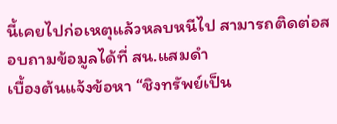นี้เคยไปก่อเหตุแล้วหลบหนีไป สามารถติดต่อสอบถามข้อมูลได้ที่ สน.แสมดำ
เบื้องต้นแจ้งข้อหา “ชิงทรัพย์เป็น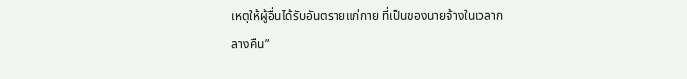เหตุให้ผู้อื่นได้รับอันตรายแก่กาย ที่เป็นของนายจ้างในเวลากลางคืน”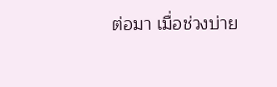ต่อมา เมื่อช่วงบ่าย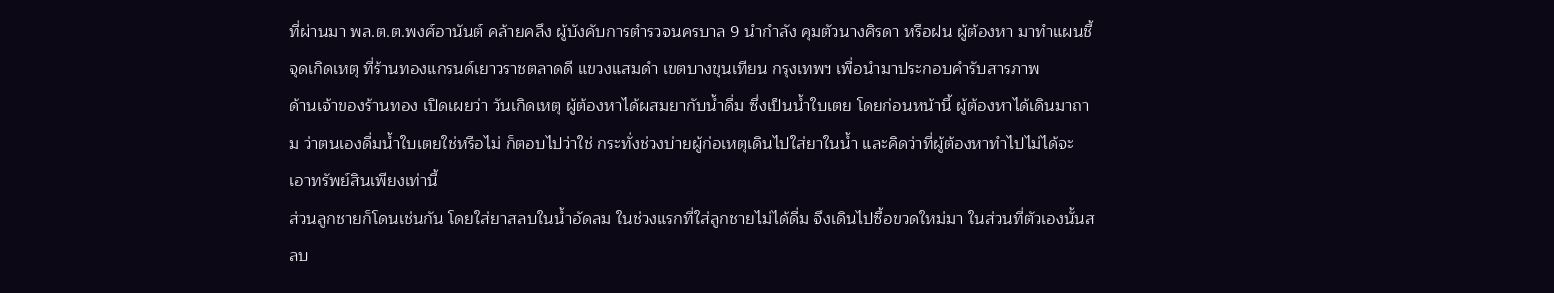ที่ผ่านมา พล.ต.ต.พงศ์อานันต์ คล้ายคลึง ผู้บังคับการตำรวจนครบาล 9 นำกำลัง คุมตัวนางศิรดา หรือฝน ผู้ต้องหา มาทำแผนชี้จุดเกิดเหตุ ที่ร้านทองแกรนด์เยาวราชตลาดดี แขวงแสมดำ เขตบางขุนเทียน กรุงเทพฯ เพื่อนำมาประกอบคำรับสารภาพ
ด้านเจ้าของร้านทอง เปิดเผยว่า วันเกิดเหตุ ผู้ต้องหาได้ผสมยากับน้ำดื่ม ซึ่งเป็นน้ำใบเตย โดยก่อนหน้านี้ ผู้ต้องหาได้เดินมาถาม ว่าตนเองดื่มน้ำใบเตยใช่หรือไม่ ก็ตอบไปว่าใช่ กระทั่งช่วงบ่ายผู้ก่อเหตุเดินไปใส่ยาในน้ำ และคิดว่าที่ผู้ต้องหาทำไปไม่ได้จะเอาทรัพย์สินเพียงเท่านี้
ส่วนลูกชายก็โดนเช่นกัน โดยใส่ยาสลบในน้ำอัดลม ในช่วงแรกที่ใส่ลูกชายไม่ได้ดื่ม จึงเดินไปซื้อขวดใหม่มา ในส่วนที่ตัวเองนั้นสลบ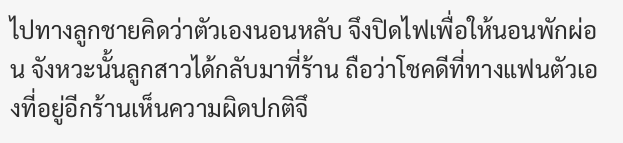ไปทางลูกชายคิดว่าตัวเองนอนหลับ จึงปิดไฟเพื่อให้นอนพักผ่อน จังหวะนั้นลูกสาวได้กลับมาที่ร้าน ถือว่าโชคดีที่ทางแฟนตัวเองที่อยู่อีกร้านเห็นความผิดปกติจึ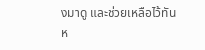งมาดู และช่วยเหลือไว้ทัน
ห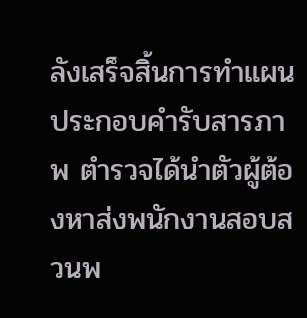ลังเสร็จสิ้นการทำแผนประกอบคำรับสารภาพ ตำรวจได้นำตัวผู้ต้องหาส่งพนักงานสอบสวนพ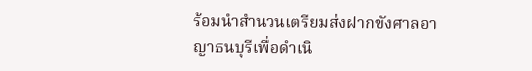ร้อมนำสำนวนเตรียมส่งฝากขังศาลอาญาธนบุรีเพื่อดำเนิ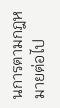นการตามกฎหมายต่อไป